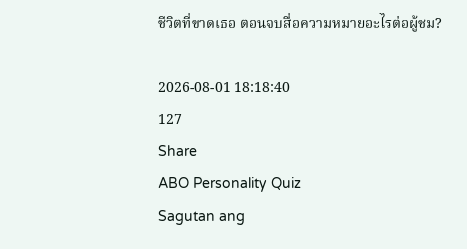ชีวิตที่ขาดเธอ ตอนจบสื่อความหมายอะไรต่อผู้ชม?

2026-08-01 18:18:40
127
Share
ABO Personality Quiz
Sagutan ang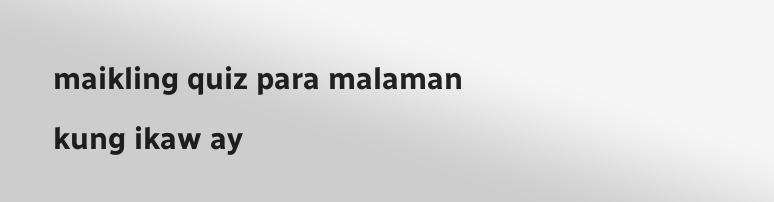maikling quiz para malaman kung ikaw ay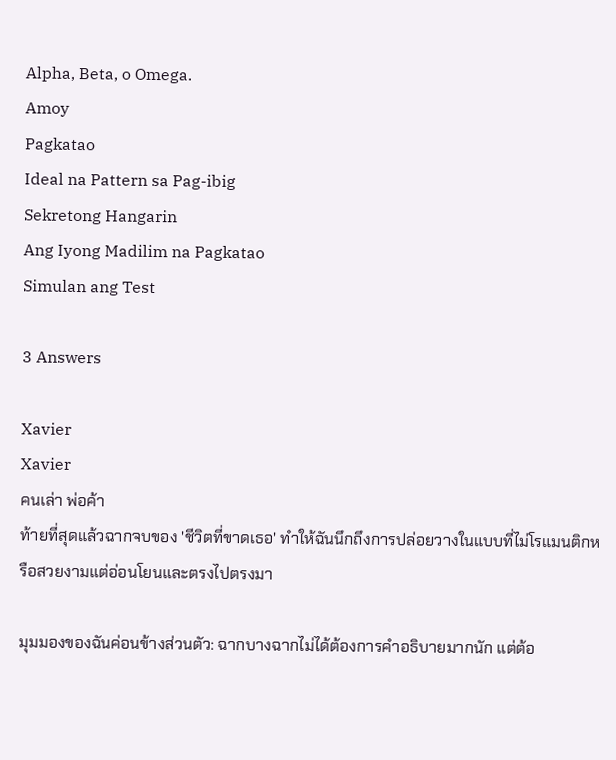Alpha, Beta, o Omega.
Amoy
Pagkatao
Ideal na Pattern sa Pag-ibig
Sekretong Hangarin
Ang Iyong Madilim na Pagkatao
Simulan ang Test

3 Answers

Xavier
Xavier
คนเล่า พ่อค้า
ท้ายที่สุดแล้วฉากจบของ 'ชีวิตที่ขาดเธอ' ทำให้ฉันนึกถึงการปล่อยวางในแบบที่ไม่โรแมนติกหรือสวยงามแต่อ่อนโยนและตรงไปตรงมา

มุมมองของฉันค่อนข้างส่วนตัว: ฉากบางฉากไม่ได้ต้องการคำอธิบายมากนัก แต่ต้อ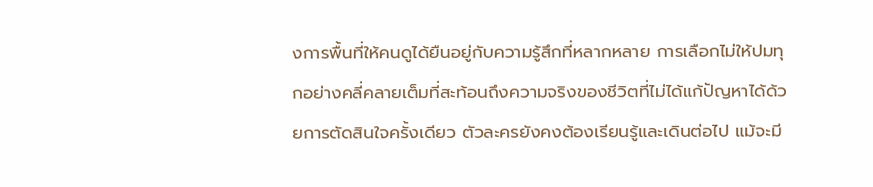งการพื้นที่ให้คนดูได้ยืนอยู่กับความรู้สึกที่หลากหลาย การเลือกไม่ให้ปมทุกอย่างคลี่คลายเต็มที่สะท้อนถึงความจริงของชีวิตที่ไม่ได้แก้ปัญหาได้ด้วยการตัดสินใจครั้งเดียว ตัวละครยังคงต้องเรียนรู้และเดินต่อไป แม้จะมี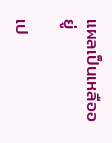แผลเป็นเหลืออยู่

เป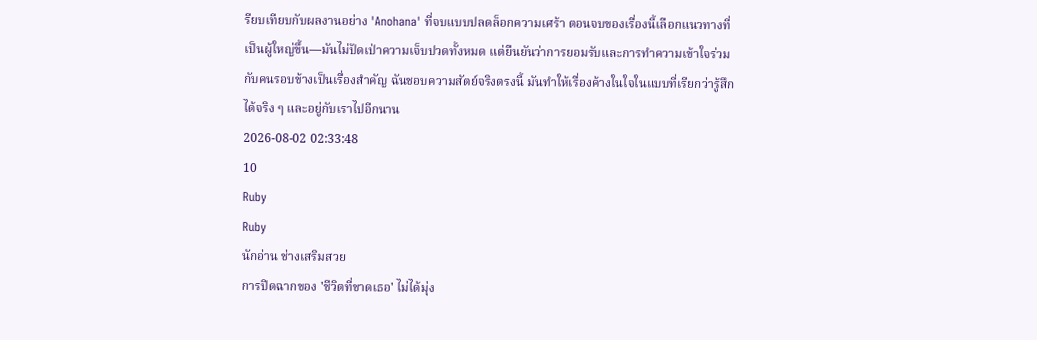รียบเทียบกับผลงานอย่าง 'Anohana' ที่จบแบบปลดล็อกความเศร้า ตอนจบของเรื่องนี้เลือกแนวทางที่เป็นผู้ใหญ่ขึ้น—มันไม่ปัดเป่าความเจ็บปวดทั้งหมด แต่ยืนยันว่าการยอมรับและการทำความเข้าใจร่วมกับคนรอบข้างเป็นเรื่องสำคัญ ฉันชอบความสัตย์จริงตรงนี้ มันทำให้เรื่องค้างในใจในแบบที่เรียกว่ารู้สึกได้จริง ๆ และอยู่กับเราไปอีกนาน
2026-08-02 02:33:48
10
Ruby
Ruby
นักอ่าน ช่างเสริมสวย
การปิดฉากของ 'ชีวิตที่ขาดเธอ' ไม่ได้มุ่ง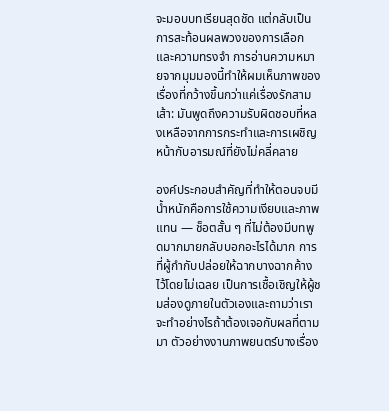จะมอบบทเรียนสุดชัด แต่กลับเป็นการสะท้อนผลพวงของการเลือกและความทรงจำ การอ่านความหมายจากมุมมองนี้ทำให้ผมเห็นภาพของเรื่องที่กว้างขึ้นกว่าแค่เรื่องรักสามเส้า: มันพูดถึงความรับผิดชอบที่หลงเหลือจากการกระทำและการเผชิญหน้ากับอารมณ์ที่ยังไม่คลี่คลาย

องค์ประกอบสำคัญที่ทำให้ตอนจบมีน้ำหนักคือการใช้ความเงียบและภาพแทน — ช็อตสั้น ๆ ที่ไม่ต้องมีบทพูดมากมายกลับบอกอะไรได้มาก การที่ผู้กำกับปล่อยให้ฉากบางฉากค้างไว้โดยไม่เฉลย เป็นการเชื้อเชิญให้ผู้ชมส่องดูภายในตัวเองและถามว่าเราจะทำอย่างไรถ้าต้องเจอกับผลที่ตามมา ตัวอย่างงานภาพยนตร์บางเรื่อง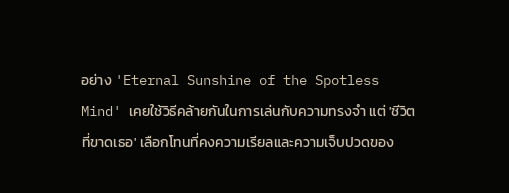อย่าง 'Eternal Sunshine of the Spotless Mind' เคยใช้วิธีคล้ายกันในการเล่นกับความทรงจำ แต่ 'ชีวิตที่ขาดเธอ' เลือกโทนที่คงความเรียลและความเจ็บปวดของ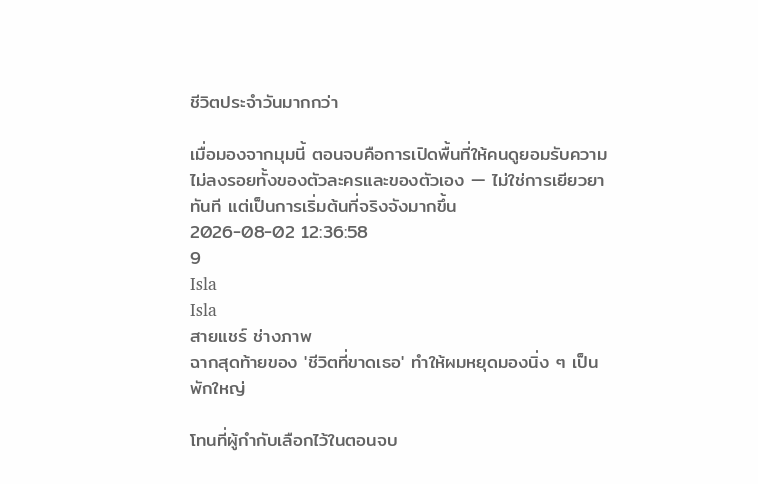ชีวิตประจำวันมากกว่า

เมื่อมองจากมุมนี้ ตอนจบคือการเปิดพื้นที่ให้คนดูยอมรับความไม่ลงรอยทั้งของตัวละครและของตัวเอง — ไม่ใช่การเยียวยาทันที แต่เป็นการเริ่มต้นที่จริงจังมากขึ้น
2026-08-02 12:36:58
9
Isla
Isla
สายแชร์ ช่างภาพ
ฉากสุดท้ายของ 'ชีวิตที่ขาดเธอ' ทำให้ผมหยุดมองนิ่ง ๆ เป็นพักใหญ่

โทนที่ผู้กำกับเลือกไว้ในตอนจบ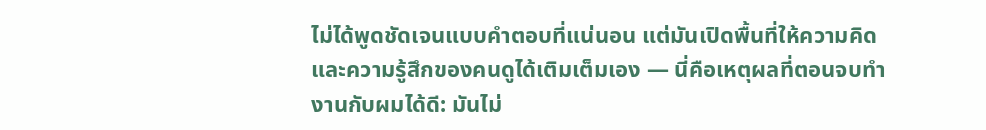ไม่ได้พูดชัดเจนแบบคำตอบที่แน่นอน แต่มันเปิดพื้นที่ให้ความคิดและความรู้สึกของคนดูได้เติมเต็มเอง — นี่คือเหตุผลที่ตอนจบทำงานกับผมได้ดี: มันไม่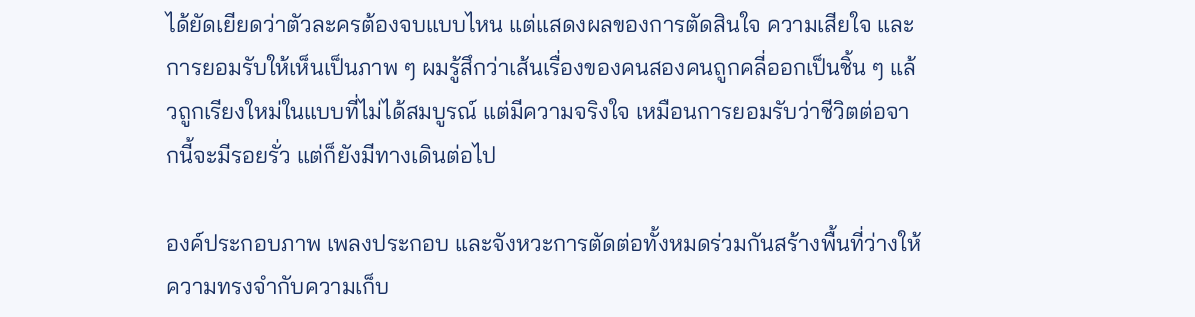ได้ยัดเยียดว่าตัวละครต้องจบแบบไหน แต่แสดงผลของการตัดสินใจ ความเสียใจ และการยอมรับให้เห็นเป็นภาพ ๆ ผมรู้สึกว่าเส้นเรื่องของคนสองคนถูกคลี่ออกเป็นชิ้น ๆ แล้วถูกเรียงใหม่ในแบบที่ไม่ได้สมบูรณ์ แต่มีความจริงใจ เหมือนการยอมรับว่าชีวิตต่อจากนี้จะมีรอยรั่ว แต่ก็ยังมีทางเดินต่อไป

องค์ประกอบภาพ เพลงประกอบ และจังหวะการตัดต่อทั้งหมดร่วมกันสร้างพื้นที่ว่างให้ความทรงจำกับความเก็บ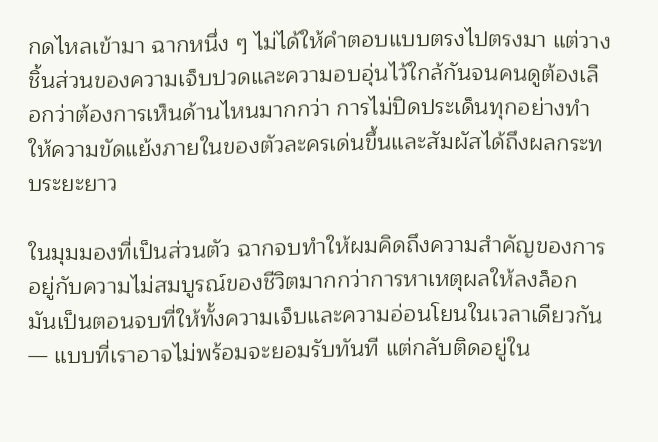กดไหลเข้ามา ฉากหนึ่ง ๆ ไม่ได้ให้คำตอบแบบตรงไปตรงมา แต่วางชิ้นส่วนของความเจ็บปวดและความอบอุ่นไว้ใกล้กันจนคนดูต้องเลือกว่าต้องการเห็นด้านไหนมากกว่า การไม่ปิดประเด็นทุกอย่างทำให้ความขัดแย้งภายในของตัวละครเด่นขึ้นและสัมผัสได้ถึงผลกระทบระยะยาว

ในมุมมองที่เป็นส่วนตัว ฉากจบทำให้ผมคิดถึงความสำคัญของการอยู่กับความไม่สมบูรณ์ของชีวิตมากกว่าการหาเหตุผลให้ลงล็อก มันเป็นตอนจบที่ให้ทั้งความเจ็บและความอ่อนโยนในเวลาเดียวกัน — แบบที่เราอาจไม่พร้อมจะยอมรับทันที แต่กลับติดอยู่ใน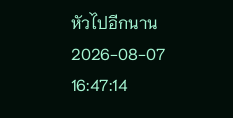หัวไปอีกนาน
2026-08-07 16:47:14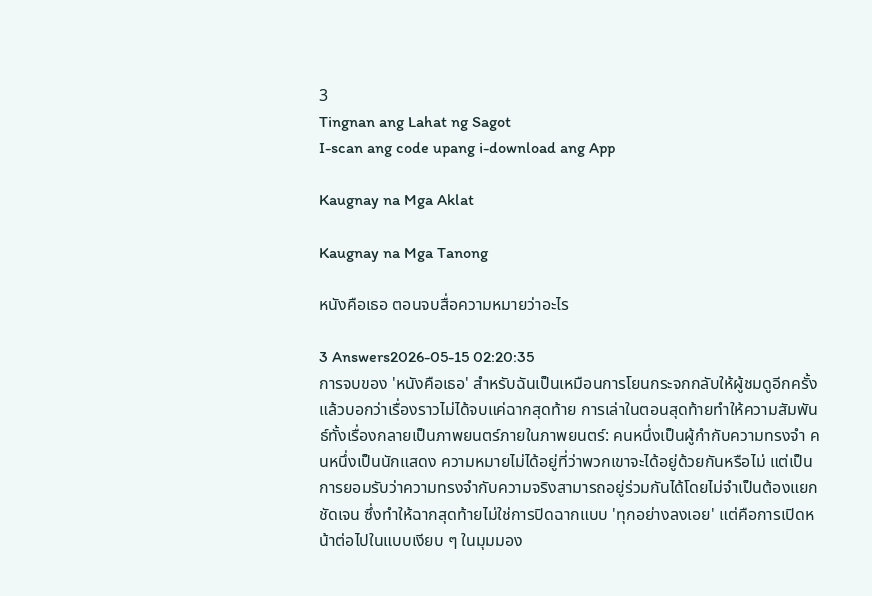3
Tingnan ang Lahat ng Sagot
I-scan ang code upang i-download ang App

Kaugnay na Mga Aklat

Kaugnay na Mga Tanong

หนังคือเธอ ตอนจบสื่อความหมายว่าอะไร

3 Answers2026-05-15 02:20:35
การจบของ 'หนังคือเธอ' สำหรับฉันเป็นเหมือนการโยนกระจกกลับให้ผู้ชมดูอีกครั้งแล้วบอกว่าเรื่องราวไม่ได้จบแค่ฉากสุดท้าย การเล่าในตอนสุดท้ายทำให้ความสัมพันธ์ทั้งเรื่องกลายเป็นภาพยนตร์ภายในภาพยนตร์: คนหนึ่งเป็นผู้กำกับความทรงจำ คนหนึ่งเป็นนักแสดง ความหมายไม่ได้อยู่ที่ว่าพวกเขาจะได้อยู่ด้วยกันหรือไม่ แต่เป็นการยอมรับว่าความทรงจำกับความจริงสามารถอยู่ร่วมกันได้โดยไม่จำเป็นต้องแยกชัดเจน ซึ่งทำให้ฉากสุดท้ายไม่ใช่การปิดฉากแบบ 'ทุกอย่างลงเอย' แต่คือการเปิดหน้าต่อไปในแบบเงียบ ๆ ในมุมมอง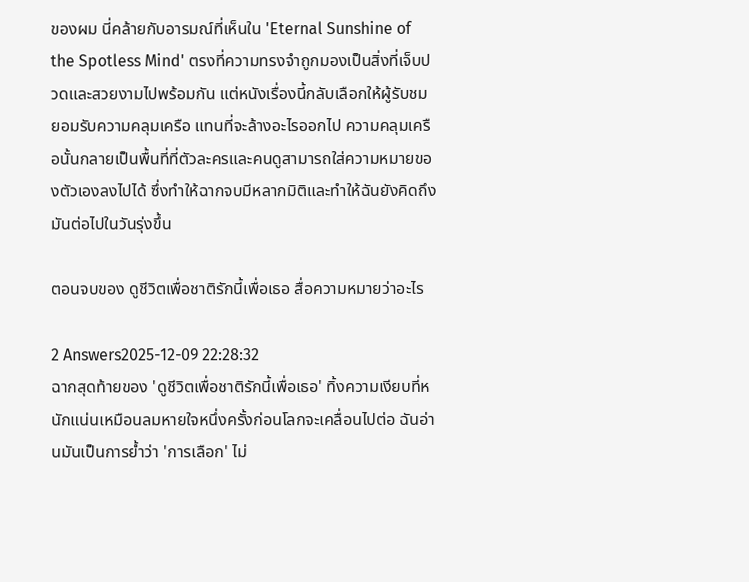ของผม นี่คล้ายกับอารมณ์ที่เห็นใน 'Eternal Sunshine of the Spotless Mind' ตรงที่ความทรงจำถูกมองเป็นสิ่งที่เจ็บปวดและสวยงามไปพร้อมกัน แต่หนังเรื่องนี้กลับเลือกให้ผู้รับชมยอมรับความคลุมเครือ แทนที่จะล้างอะไรออกไป ความคลุมเครือนั้นกลายเป็นพื้นที่ที่ตัวละครและคนดูสามารถใส่ความหมายของตัวเองลงไปได้ ซึ่งทำให้ฉากจบมีหลากมิติและทำให้ฉันยังคิดถึงมันต่อไปในวันรุ่งขึ้น

ตอนจบของ ดูชีวิตเพื่อชาติรักนี้เพื่อเธอ สื่อความหมายว่าอะไร

2 Answers2025-12-09 22:28:32
ฉากสุดท้ายของ 'ดูชีวิตเพื่อชาติรักนี้เพื่อเธอ' ทิ้งความเงียบที่หนักแน่นเหมือนลมหายใจหนึ่งครั้งก่อนโลกจะเคลื่อนไปต่อ ฉันอ่านมันเป็นการย้ำว่า 'การเลือก' ไม่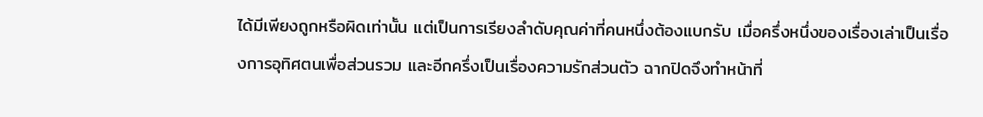ได้มีเพียงถูกหรือผิดเท่านั้น แต่เป็นการเรียงลำดับคุณค่าที่คนหนึ่งต้องแบกรับ เมื่อครึ่งหนึ่งของเรื่องเล่าเป็นเรื่องการอุทิศตนเพื่อส่วนรวม และอีกครึ่งเป็นเรื่องความรักส่วนตัว ฉากปิดจึงทำหน้าที่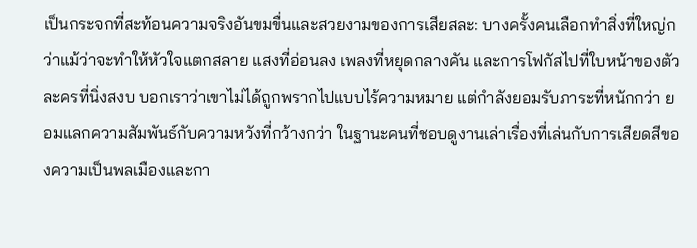เป็นกระจกที่สะท้อนความจริงอันขมขื่นและสวยงามของการเสียสละ: บางครั้งคนเลือกทำสิ่งที่ใหญ่กว่าแม้ว่าจะทำให้หัวใจแตกสลาย แสงที่อ่อนลง เพลงที่หยุดกลางคัน และการโฟกัสไปที่ใบหน้าของตัวละครที่นิ่งสงบ บอกเราว่าเขาไม่ได้ถูกพรากไปแบบไร้ความหมาย แต่กำลังยอมรับภาระที่หนักกว่า ยอมแลกความสัมพันธ์กับความหวังที่กว้างกว่า ในฐานะคนที่ชอบดูงานเล่าเรื่องที่เล่นกับการเสียดสีของความเป็นพลเมืองและกา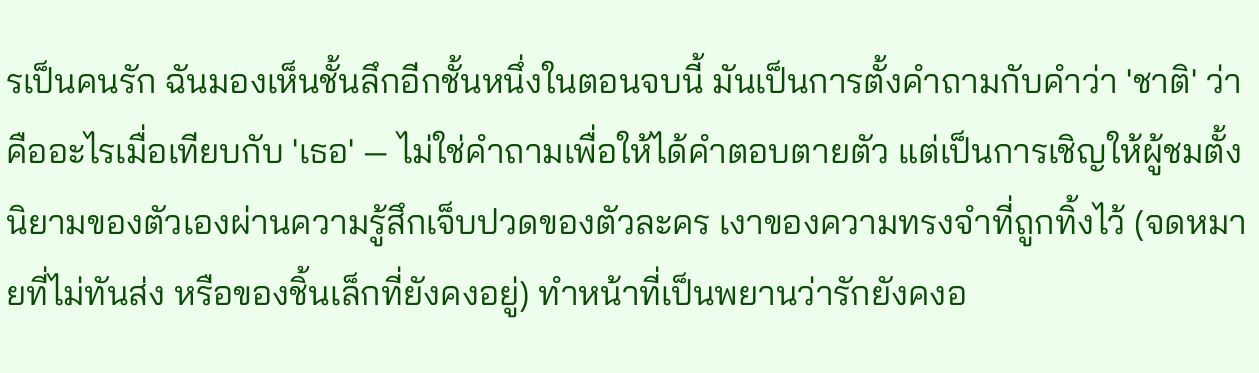รเป็นคนรัก ฉันมองเห็นชั้นลึกอีกชั้นหนึ่งในตอนจบนี้ มันเป็นการตั้งคำถามกับคำว่า 'ชาติ' ว่าคืออะไรเมื่อเทียบกับ 'เธอ' — ไม่ใช่คำถามเพื่อให้ได้คำตอบตายตัว แต่เป็นการเชิญให้ผู้ชมตั้งนิยามของตัวเองผ่านความรู้สึกเจ็บปวดของตัวละคร เงาของความทรงจำที่ถูกทิ้งไว้ (จดหมายที่ไม่ทันส่ง หรือของชิ้นเล็กที่ยังคงอยู่) ทำหน้าที่เป็นพยานว่ารักยังคงอ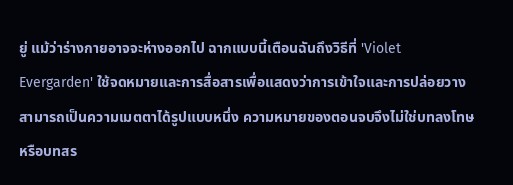ยู่ แม้ว่าร่างกายอาจจะห่างออกไป ฉากแบบนี้เตือนฉันถึงวิธีที่ 'Violet Evergarden' ใช้จดหมายและการสื่อสารเพื่อแสดงว่าการเข้าใจและการปล่อยวางสามารถเป็นความเมตตาได้รูปแบบหนึ่ง ความหมายของตอนจบจึงไม่ใช่บทลงโทษหรือบทสร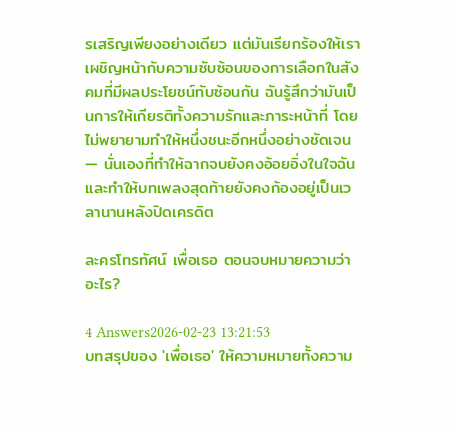รเสริญเพียงอย่างเดียว แต่มันเรียกร้องให้เราเผชิญหน้ากับความซับซ้อนของการเลือกในสังคมที่มีผลประโยชน์ทับซ้อนกัน ฉันรู้สึกว่ามันเป็นการให้เกียรติทั้งความรักและภาระหน้าที่ โดยไม่พยายามทำให้หนึ่งชนะอีกหนึ่งอย่างชัดเจน — นั่นเองที่ทำให้ฉากจบยังคงอ้อยอิ่งในใจฉัน และทำให้บทเพลงสุดท้ายยังคงก้องอยู่เป็นเวลานานหลังปิดเครดิต

ละครโทรทัศน์ เพื่อเธอ ตอนจบหมายความว่าอะไร?

4 Answers2026-02-23 13:21:53
บทสรุปของ 'เพื่อเธอ' ให้ความหมายทั้งความ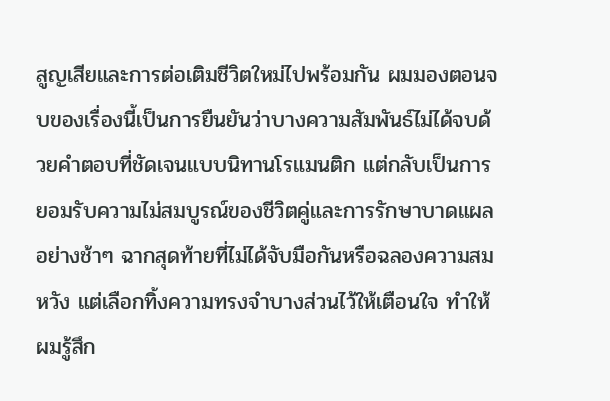สูญเสียและการต่อเติมชีวิตใหม่ไปพร้อมกัน ผมมองตอนจบของเรื่องนี้เป็นการยืนยันว่าบางความสัมพันธ์ไม่ได้จบด้วยคำตอบที่ชัดเจนแบบนิทานโรแมนติก แต่กลับเป็นการยอมรับความไม่สมบูรณ์ของชีวิตคู่และการรักษาบาดแผลอย่างช้าๆ ฉากสุดท้ายที่ไม่ได้จับมือกันหรือฉลองความสมหวัง แต่เลือกทิ้งความทรงจำบางส่วนไว้ให้เตือนใจ ทำให้ผมรู้สึก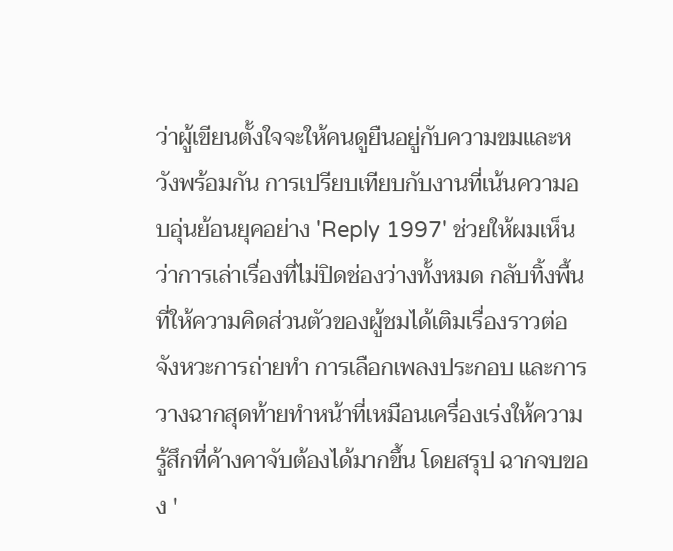ว่าผู้เขียนตั้งใจจะให้คนดูยืนอยู่กับความขมและหวังพร้อมกัน การเปรียบเทียบกับงานที่เน้นความอบอุ่นย้อนยุคอย่าง 'Reply 1997' ช่วยให้ผมเห็นว่าการเล่าเรื่องที่ไม่ปิดช่องว่างทั้งหมด กลับทิ้งพื้นที่ให้ความคิดส่วนตัวของผู้ชมได้เติมเรื่องราวต่อ จังหวะการถ่ายทำ การเลือกเพลงประกอบ และการวางฉากสุดท้ายทำหน้าที่เหมือนเครื่องเร่งให้ความรู้สึกที่ค้างคาจับต้องได้มากขึ้น โดยสรุป ฉากจบของ '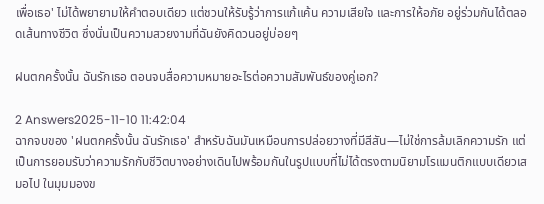เพื่อเธอ' ไม่ได้พยายามให้คำตอบเดียว แต่ชวนให้รับรู้ว่าการแก้แค้น ความเสียใจ และการให้อภัย อยู่ร่วมกันได้ตลอดเส้นทางชีวิต ซึ่งนั่นเป็นความสวยงามที่ฉันยังคิดวนอยู่บ่อยๆ

ฝนตกครั้งนั้น ฉันรักเธอ ตอนจบสื่อความหมายอะไรต่อความสัมพันธ์ของคู่เอก?

2 Answers2025-11-10 11:42:04
ฉากจบของ 'ฝนตกครั้งนั้น ฉันรักเธอ' สำหรับฉันมันเหมือนการปล่อยวางที่มีสีสัน—ไม่ใช่การล้มเลิกความรัก แต่เป็นการยอมรับว่าความรักกับชีวิตบางอย่างเดินไปพร้อมกันในรูปแบบที่ไม่ได้ตรงตามนิยามโรแมนติกแบบเดียวเสมอไป ในมุมมองข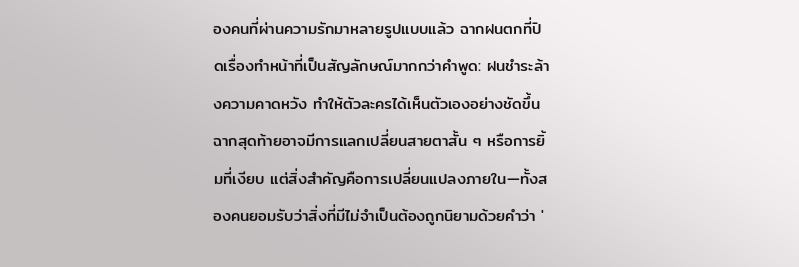องคนที่ผ่านความรักมาหลายรูปแบบแล้ว ฉากฝนตกที่ปิดเรื่องทำหน้าที่เป็นสัญลักษณ์มากกว่าคำพูด: ฝนชำระล้างความคาดหวัง ทำให้ตัวละครได้เห็นตัวเองอย่างชัดขึ้น ฉากสุดท้ายอาจมีการแลกเปลี่ยนสายตาสั้น ๆ หรือการยิ้มที่เงียบ แต่สิ่งสำคัญคือการเปลี่ยนแปลงภายใน—ทั้งสองคนยอมรับว่าสิ่งที่มีไม่จำเป็นต้องถูกนิยามด้วยคำว่า '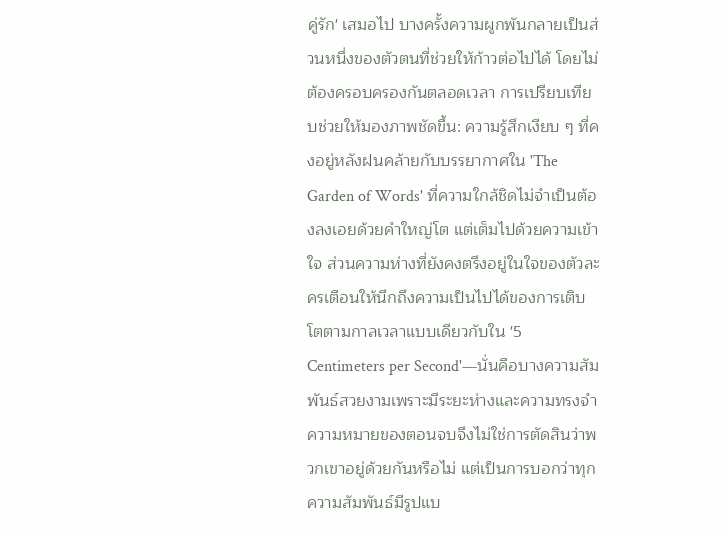คู่รัก' เสมอไป บางครั้งความผูกพันกลายเป็นส่วนหนึ่งของตัวตนที่ช่วยให้ก้าวต่อไปได้ โดยไม่ต้องครอบครองกันตลอดเวลา การเปรียบเทียบช่วยให้มองภาพชัดขึ้น: ความรู้สึกเงียบ ๆ ที่คงอยู่หลังฝนคล้ายกับบรรยากาศใน 'The Garden of Words' ที่ความใกล้ชิดไม่จำเป็นต้องลงเอยด้วยคำใหญ่โต แต่เต็มไปด้วยความเข้าใจ ส่วนความห่างที่ยังคงตรึงอยู่ในใจของตัวละครเตือนให้นึกถึงความเป็นไปได้ของการเติบโตตามกาลเวลาแบบเดียวกับใน '5 Centimeters per Second'—นั่นคือบางความสัมพันธ์สวยงามเพราะมีระยะห่างและความทรงจำ ความหมายของตอนจบจึงไม่ใช่การตัดสินว่าพวกเขาอยู่ด้วยกันหรือไม่ แต่เป็นการบอกว่าทุกความสัมพันธ์มีรูปแบ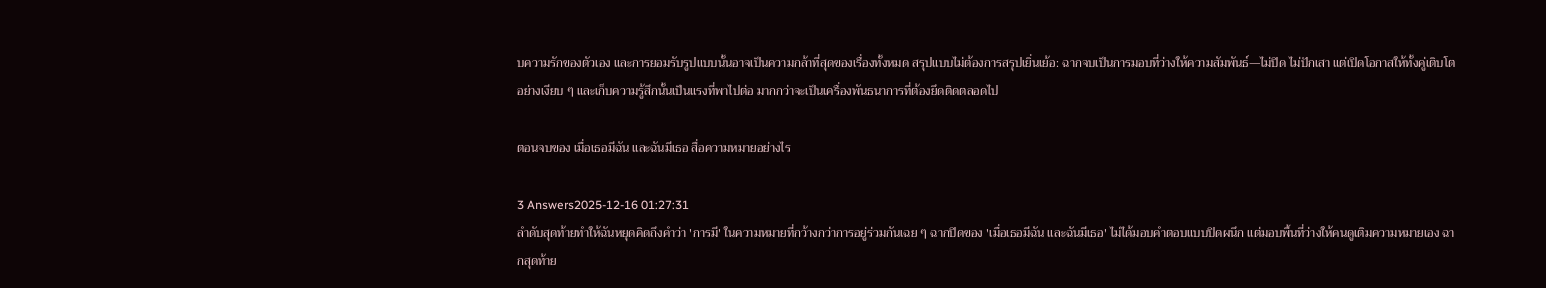บความรักของตัวเอง และการยอมรับรูปแบบนั้นอาจเป็นความกล้าที่สุดของเรื่องทั้งหมด สรุปแบบไม่ต้องการสรุปเยิ่นเย้อ: ฉากจบเป็นการมอบที่ว่างให้ความสัมพันธ์—ไม่ปิด ไม่ปักเสา แต่เปิดโอกาสให้ทั้งคู่เติบโตอย่างเงียบ ๆ และเก็บความรู้สึกนั้นเป็นแรงที่พาไปต่อ มากกว่าจะเป็นเครื่องพันธนาการที่ต้องยึดติดตลอดไป

ตอนจบของ เมื่อเธอมีฉัน และฉันมีเธอ สื่อความหมายอย่างไร

3 Answers2025-12-16 01:27:31
ลำดับสุดท้ายทำให้ฉันหยุดคิดถึงคำว่า 'การมี' ในความหมายที่กว้างกว่าการอยู่ร่วมกันเฉย ๆ ฉากปิดของ 'เมื่อเธอมีฉัน และฉันมีเธอ' ไม่ได้มอบคำตอบแบบปิดผนึก แต่มอบพื้นที่ว่างให้คนดูเติมความหมายเอง ฉากสุดท้าย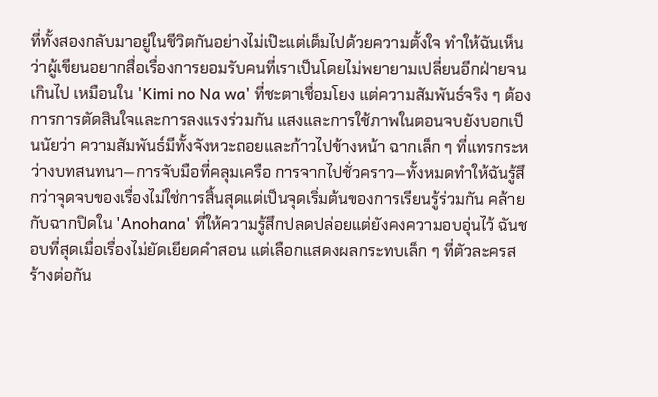ที่ทั้งสองกลับมาอยู่ในชีวิตกันอย่างไม่เป๊ะแต่เต็มไปด้วยความตั้งใจ ทำให้ฉันเห็นว่าผู้เขียนอยากสื่อเรื่องการยอมรับคนที่เราเป็นโดยไม่พยายามเปลี่ยนอีกฝ่ายจนเกินไป เหมือนใน 'Kimi no Na wa' ที่ชะตาเชื่อมโยง แต่ความสัมพันธ์จริง ๆ ต้องการการตัดสินใจและการลงแรงร่วมกัน แสงและการใช้ภาพในตอนจบยังบอกเป็นนัยว่า ความสัมพันธ์มีทั้งจังหวะถอยและก้าวไปข้างหน้า ฉากเล็ก ๆ ที่แทรกระหว่างบทสนทนา—การจับมือที่คลุมเครือ การจากไปชั่วคราว—ทั้งหมดทำให้ฉันรู้สึกว่าจุดจบของเรื่องไม่ใช่การสิ้นสุดแต่เป็นจุดเริ่มต้นของการเรียนรู้ร่วมกัน คล้ายกับฉากปิดใน 'Anohana' ที่ให้ความรู้สึกปลดปล่อยแต่ยังคงความอบอุ่นไว้ ฉันชอบที่สุดเมื่อเรื่องไม่ยัดเยียดคำสอน แต่เลือกแสดงผลกระทบเล็ก ๆ ที่ตัวละครสร้างต่อกัน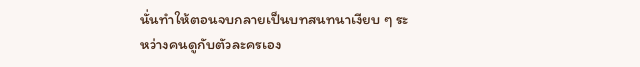นั่นทำให้ตอนจบกลายเป็นบทสนทนาเงียบ ๆ ระหว่างคนดูกับตัวละครเอง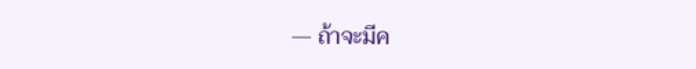— ถ้าจะมีค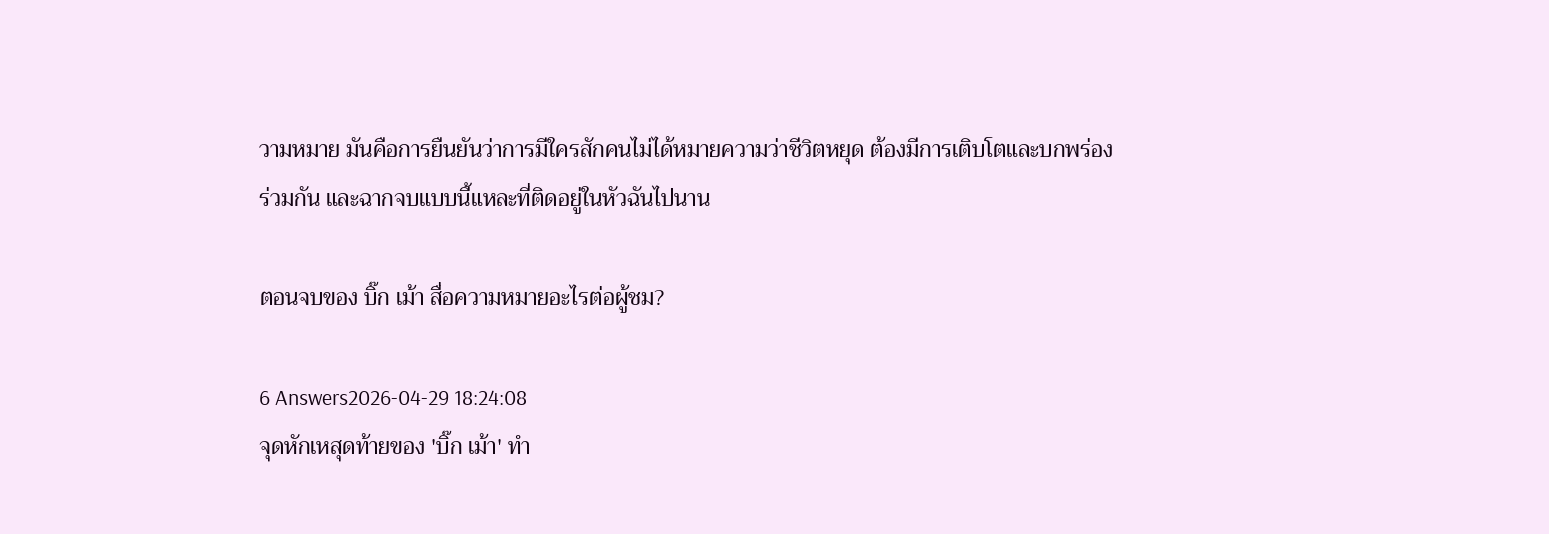วามหมาย มันคือการยืนยันว่าการมีใครสักคนไม่ได้หมายความว่าชีวิตหยุด ต้องมีการเติบโตและบกพร่องร่วมกัน และฉากจบแบบนี้แหละที่ติดอยู่ในหัวฉันไปนาน

ตอนจบของ บิ๊ก เม้า สื่อความหมายอะไรต่อผู้ชม?

6 Answers2026-04-29 18:24:08
จุดหักเหสุดท้ายของ 'บิ๊ก เม้า' ทำ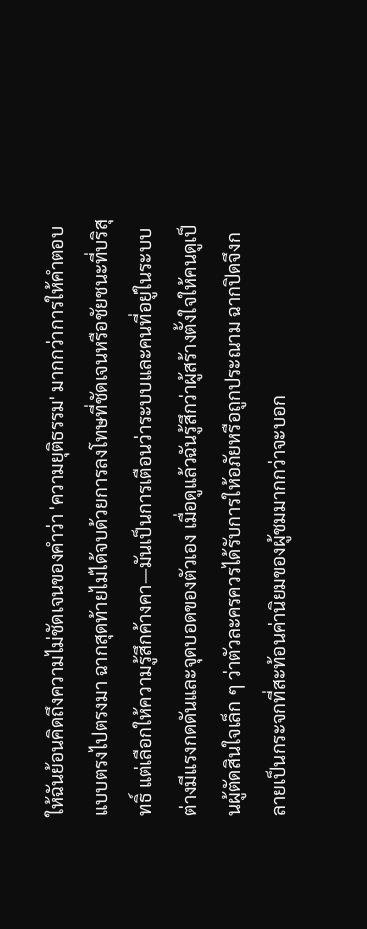ให้ฉันย้อนคิดถึงความไม่ชัดเจนของคำว่า 'ความยุติธรรม' มากกว่าการให้คำตอบแบบตรงไปตรงมา ฉากสุดท้ายไม่ได้จบด้วยการลงโทษที่ชัดเจนหรือชัยชนะที่บริสุทธิ์ แต่เลือกให้ความรู้สึกค้างคา—มันเป็นการเตือนว่าระบบและคนที่อยู่ในระบบต่างมีแรงกดดันและจุดบอดของตัวเอง เมื่อดูแล้วฉันรู้สึกว่าผู้สร้างตั้งใจให้คนดูเป็นผู้ตัดสินใจเล็ก ๆ ว่าตัวละครควรได้รับการให้อภัยหรือถูกประณาม ฉากปิดจึงกลายเป็นกระจกที่สะท้อนค่านิยมของผู้ชมมากกว่าจะบอก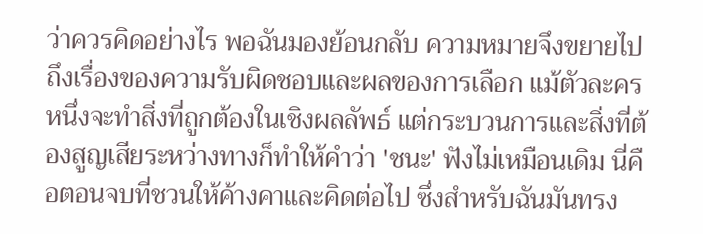ว่าควรคิดอย่างไร พอฉันมองย้อนกลับ ความหมายจึงขยายไปถึงเรื่องของความรับผิดชอบและผลของการเลือก แม้ตัวละครหนึ่งจะทำสิ่งที่ถูกต้องในเชิงผลลัพธ์ แต่กระบวนการและสิ่งที่ต้องสูญเสียระหว่างทางก็ทำให้คำว่า 'ชนะ' ฟังไม่เหมือนเดิม นี่คือตอนจบที่ชวนให้ค้างคาและคิดต่อไป ซึ่งสำหรับฉันมันทรง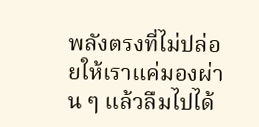พลังตรงที่ไม่ปล่อยให้เราแค่มองผ่าน ๆ แล้วลืมไปได้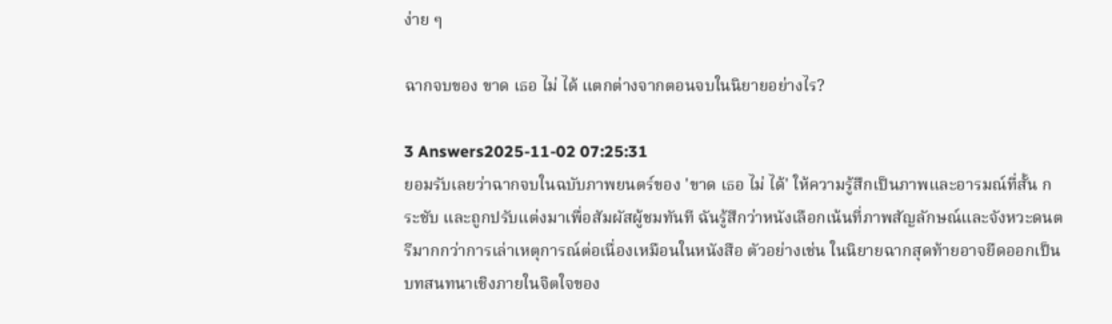ง่าย ๆ

ฉากจบของ ขาด เธอ ไม่ ได้ แตกต่างจากตอนจบในนิยายอย่างไร?

3 Answers2025-11-02 07:25:31
ยอมรับเลยว่าฉากจบในฉบับภาพยนตร์ของ 'ขาด เธอ ไม่ ได้' ให้ความรู้สึกเป็นภาพและอารมณ์ที่สั้น กระชับ และถูกปรับแต่งมาเพื่อสัมผัสผู้ชมทันที ฉันรู้สึกว่าหนังเลือกเน้นที่ภาพสัญลักษณ์และจังหวะดนตรีมากกว่าการเล่าเหตุการณ์ต่อเนื่องเหมือนในหนังสือ ตัวอย่างเช่น ในนิยายฉากสุดท้ายอาจยืดออกเป็นบทสนทนาเชิงภายในจิตใจของ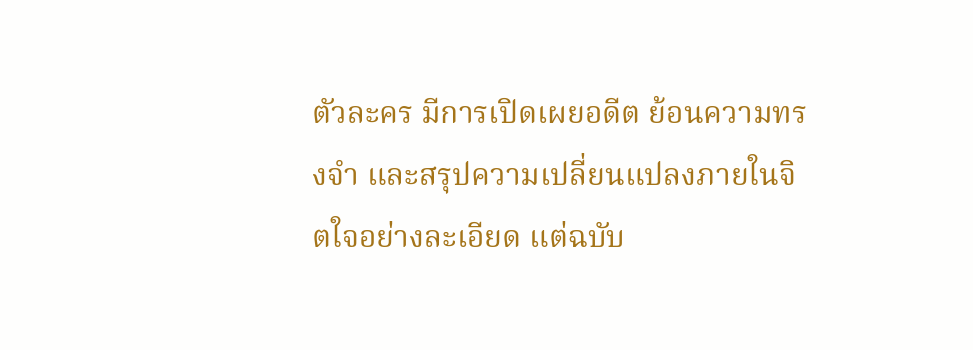ตัวละคร มีการเปิดเผยอดีต ย้อนความทรงจำ และสรุปความเปลี่ยนแปลงภายในจิตใจอย่างละเอียด แต่ฉบับ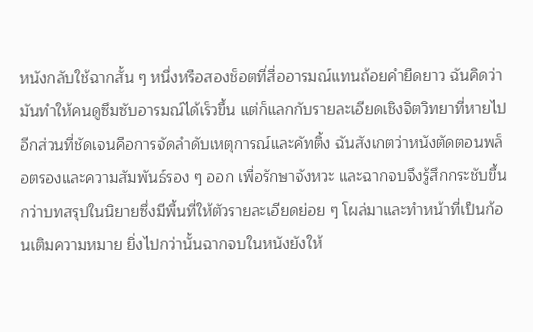หนังกลับใช้ฉากสั้น ๆ หนึ่งหรือสองช็อตที่สื่ออารมณ์แทนถ้อยคำยืดยาว ฉันคิดว่ามันทำให้คนดูซึมซับอารมณ์ได้เร็วขึ้น แต่ก็แลกกับรายละเอียดเชิงจิตวิทยาที่หายไป อีกส่วนที่ชัดเจนคือการจัดลำดับเหตุการณ์และคัทติ้ง ฉันสังเกตว่าหนังตัดตอนพล็อตรองและความสัมพันธ์รอง ๆ ออก เพื่อรักษาจังหวะ และฉากจบจึงรู้สึกกระชับขึ้นกว่าบทสรุปในนิยายซึ่งมีพื้นที่ให้ตัวรายละเอียดย่อย ๆ โผล่มาและทำหน้าที่เป็นก้อนเติมความหมาย ยิ่งไปกว่านั้นฉากจบในหนังยังให้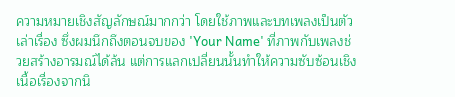ความหมายเชิงสัญลักษณ์มากกว่า โดยใช้ภาพและบทเพลงเป็นตัวเล่าเรื่อง ซึ่งผมนึกถึงตอนจบของ 'Your Name' ที่ภาพกับเพลงช่วยสร้างอารมณ์ได้ล้น แต่การแลกเปลี่ยนนั้นทำให้ความซับซ้อนเชิงเนื้อเรื่องจากนิ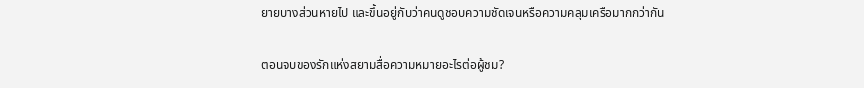ยายบางส่วนหายไป และขึ้นอยู่กับว่าคนดูชอบความชัดเจนหรือความคลุมเครือมากกว่ากัน

ตอนจบของรักแห่งสยามสื่อความหมายอะไรต่อผู้ชม?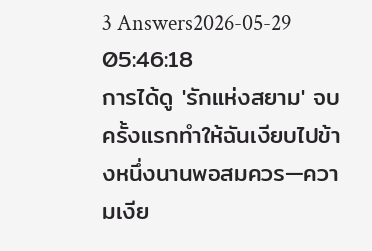3 Answers2026-05-29 05:46:18
การได้ดู 'รักแห่งสยาม' จบครั้งแรกทำให้ฉันเงียบไปข้างหนึ่งนานพอสมควร—ความเงีย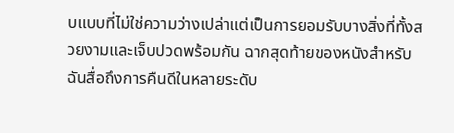บแบบที่ไม่ใช่ความว่างเปล่าแต่เป็นการยอมรับบางสิ่งที่ทั้งสวยงามและเจ็บปวดพร้อมกัน ฉากสุดท้ายของหนังสำหรับฉันสื่อถึงการคืนดีในหลายระดับ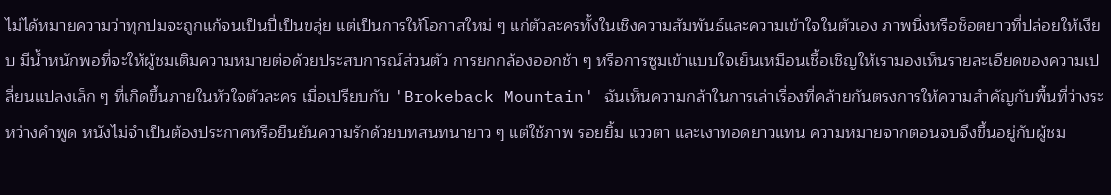ไม่ได้หมายความว่าทุกปมจะถูกแก้จนเป็นปี่เป็นขลุ่ย แต่เป็นการให้โอกาสใหม่ ๆ แก่ตัวละครทั้งในเชิงความสัมพันธ์และความเข้าใจในตัวเอง ภาพนิ่งหรือช็อตยาวที่ปล่อยให้เงียบ มีน้ำหนักพอที่จะให้ผู้ชมเติมความหมายต่อด้วยประสบการณ์ส่วนตัว การยกกล้องออกช้า ๆ หรือการซูมเข้าแบบใจเย็นเหมือนเชื้อเชิญให้เรามองเห็นรายละเอียดของความเปลี่ยนแปลงเล็ก ๆ ที่เกิดขึ้นภายในหัวใจตัวละคร เมื่อเปรียบกับ 'Brokeback Mountain' ฉันเห็นความกล้าในการเล่าเรื่องที่คล้ายกันตรงการให้ความสำคัญกับพื้นที่ว่างระหว่างคำพูด หนังไม่จำเป็นต้องประกาศหรือยืนยันความรักด้วยบทสนทนายาว ๆ แต่ใช้ภาพ รอยยิ้ม แววตา และเงาทอดยาวแทน ความหมายจากตอนจบจึงขึ้นอยู่กับผู้ชม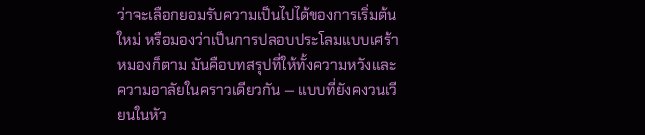ว่าจะเลือกยอมรับความเป็นไปได้ของการเริ่มต้นใหม่ หรือมองว่าเป็นการปลอบประโลมแบบเศร้าหมองก็ตาม มันคือบทสรุปที่ให้ทั้งความหวังและความอาลัยในคราวเดียวกัน — แบบที่ยังคงวนเวียนในหัว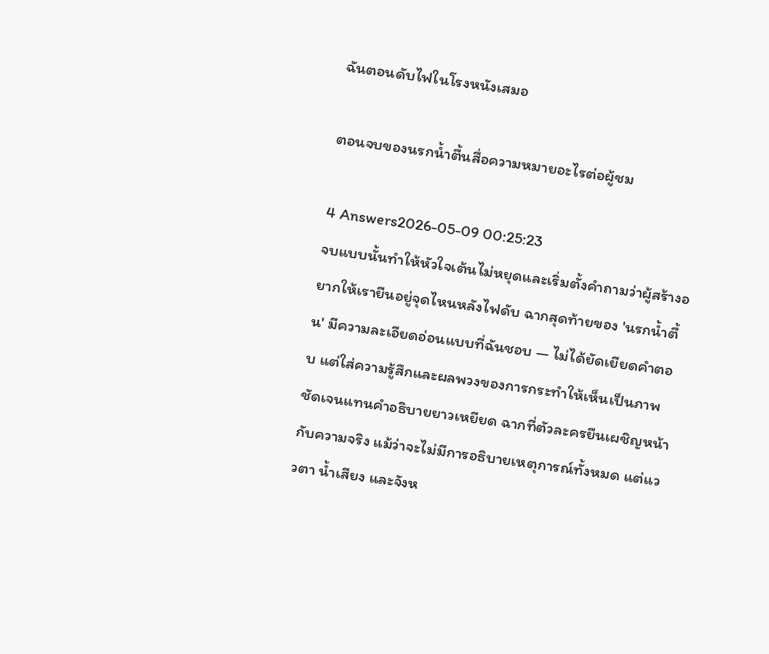ฉันตอนดับไฟในโรงหนังเสมอ

ตอนจบของนรกน้ำตื้นสื่อความหมายอะไรต่อผู้ชม

4 Answers2026-05-09 00:25:23
จบแบบนั้นทำให้หัวใจเต้นไม่หยุดและเริ่มตั้งคำถามว่าผู้สร้างอยากให้เรายืนอยู่จุดไหนหลังไฟดับ ฉากสุดท้ายของ 'นรกน้ำตื้น' มีความละเอียดอ่อนแบบที่ฉันชอบ — ไม่ได้ยัดเยียดคำตอบ แต่ใส่ความรู้สึกและผลพวงของการกระทำให้เห็นเป็นภาพชัดเจนแทนคำอธิบายยาวเหยียด ฉากที่ตัวละครยืนเผชิญหน้ากับความจริง แม้ว่าจะไม่มีการอธิบายเหตุการณ์ทั้งหมด แต่แววตา น้ำเสียง และจังห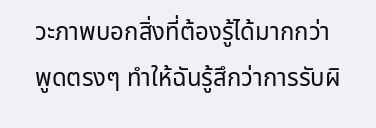วะภาพบอกสิ่งที่ต้องรู้ได้มากกว่าพูดตรงๆ ทำให้ฉันรู้สึกว่าการรับผิ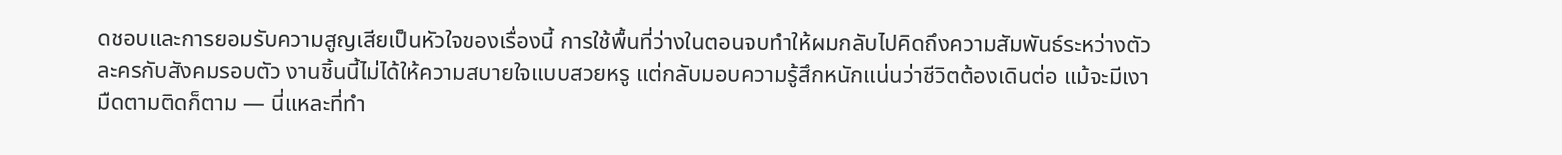ดชอบและการยอมรับความสูญเสียเป็นหัวใจของเรื่องนี้ การใช้พื้นที่ว่างในตอนจบทำให้ผมกลับไปคิดถึงความสัมพันธ์ระหว่างตัวละครกับสังคมรอบตัว งานชิ้นนี้ไม่ได้ให้ความสบายใจแบบสวยหรู แต่กลับมอบความรู้สึกหนักแน่นว่าชีวิตต้องเดินต่อ แม้จะมีเงามืดตามติดก็ตาม — นี่แหละที่ทำ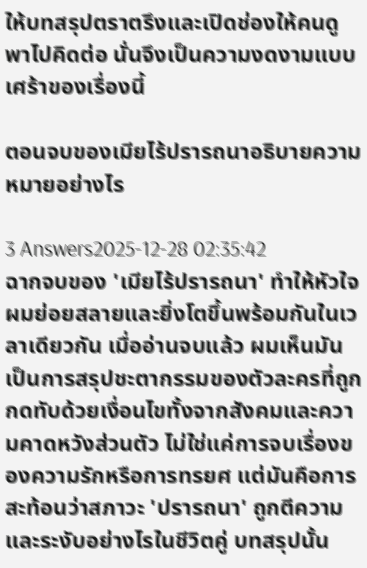ให้บทสรุปตราตรึงและเปิดช่องให้คนดูพาไปคิดต่อ นั่นจึงเป็นความงดงามแบบเศร้าของเรื่องนี้

ตอนจบของเมียไร้ปรารถนาอธิบายความหมายอย่างไร

3 Answers2025-12-28 02:35:42
ฉากจบของ 'เมียไร้ปรารถนา' ทำให้หัวใจผมย่อยสลายและยิ่งโตขึ้นพร้อมกันในเวลาเดียวกัน เมื่ออ่านจบแล้ว ผมเห็นมันเป็นการสรุปชะตากรรมของตัวละครที่ถูกกดทับด้วยเงื่อนไขทั้งจากสังคมและความคาดหวังส่วนตัว ไม่ใช่แค่การจบเรื่องของความรักหรือการทรยศ แต่มันคือการสะท้อนว่าสภาวะ 'ปรารถนา' ถูกตีความและระงับอย่างไรในชีวิตคู่ บทสรุปนั้น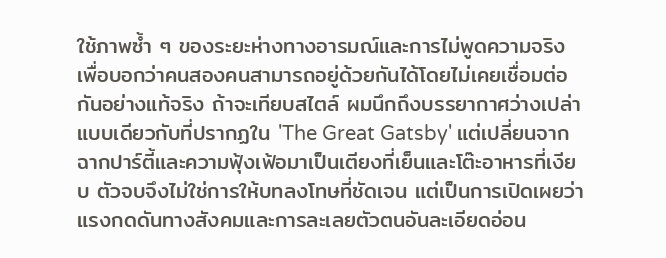ใช้ภาพซ้ำ ๆ ของระยะห่างทางอารมณ์และการไม่พูดความจริง เพื่อบอกว่าคนสองคนสามารถอยู่ด้วยกันได้โดยไม่เคยเชื่อมต่อกันอย่างแท้จริง ถ้าจะเทียบสไตล์ ผมนึกถึงบรรยากาศว่างเปล่าแบบเดียวกับที่ปรากฏใน 'The Great Gatsby' แต่เปลี่ยนจากฉากปาร์ตี้และความฟุ้งเฟ้อมาเป็นเตียงที่เย็นและโต๊ะอาหารที่เงียบ ตัวจบจึงไม่ใช่การให้บทลงโทษที่ชัดเจน แต่เป็นการเปิดเผยว่าแรงกดดันทางสังคมและการละเลยตัวตนอันละเอียดอ่อน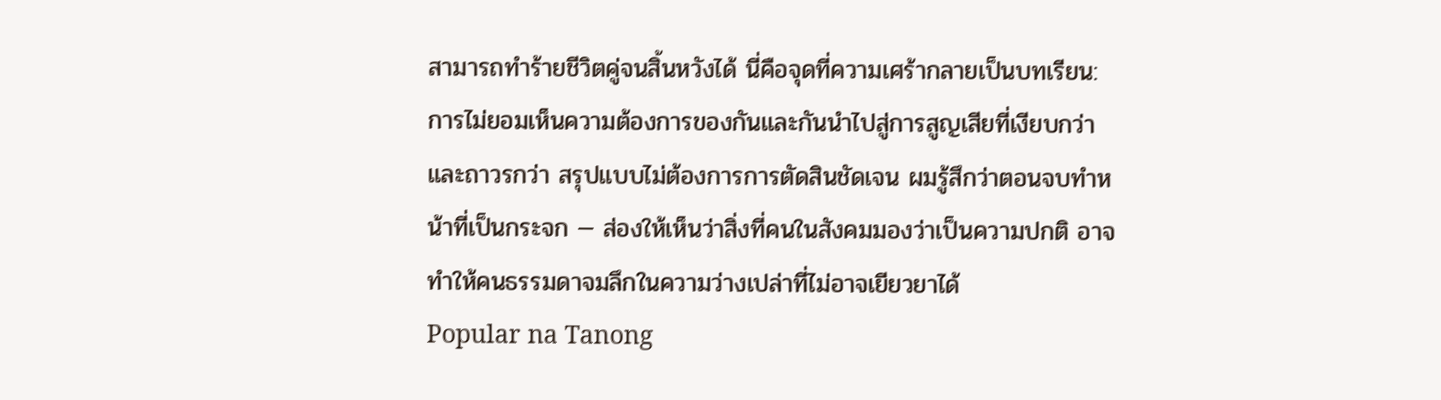สามารถทำร้ายชีวิตคู่จนสิ้นหวังได้ นี่คือจุดที่ความเศร้ากลายเป็นบทเรียน: การไม่ยอมเห็นความต้องการของกันและกันนำไปสู่การสูญเสียที่เงียบกว่าและถาวรกว่า สรุปแบบไม่ต้องการการตัดสินชัดเจน ผมรู้สึกว่าตอนจบทำหน้าที่เป็นกระจก — ส่องให้เห็นว่าสิ่งที่คนในสังคมมองว่าเป็นความปกติ อาจทำให้คนธรรมดาจมลึกในความว่างเปล่าที่ไม่อาจเยียวยาได้
Popular na Tanong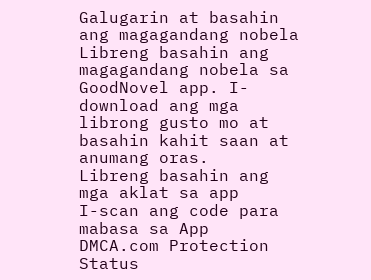Galugarin at basahin ang magagandang nobela
Libreng basahin ang magagandang nobela sa GoodNovel app. I-download ang mga librong gusto mo at basahin kahit saan at anumang oras.
Libreng basahin ang mga aklat sa app
I-scan ang code para mabasa sa App
DMCA.com Protection Status